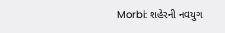Morbi: શહેરની નવયુગ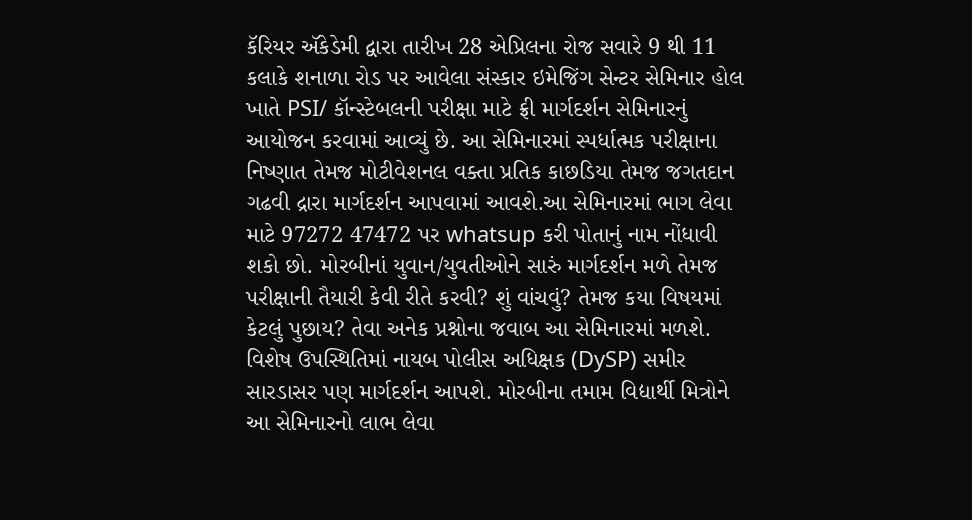કૅરિયર ઍકેડેમી દ્વારા તારીખ 28 એપ્રિલના રોજ સવારે 9 થી 11 કલાકે શનાળા રોડ પર આવેલા સંસ્કાર ઇમેજિંગ સેન્ટર સેમિનાર હોલ ખાતે PSI/ કૉન્સ્ટેબલની પરીક્ષા માટે ફ્રી માર્ગદર્શન સેમિનારનું આયોજન કરવામાં આવ્યું છે. આ સેમિનારમાં સ્પર્ધાત્મક પરીક્ષાના નિષ્ણાત તેમજ મોટીવેશનલ વક્તા પ્રતિક કાછડિયા તેમજ જગતદાન ગઢવી દ્રારા માર્ગદર્શન આપવામાં આવશે.આ સેમિનારમાં ભાગ લેવા માટે 97272 47472 પર whatsup કરી પોતાનું નામ નોંધાવી શકો છો. મોરબીનાં યુવાન/યુવતીઓને સારું માર્ગદર્શન મળે તેમજ પરીક્ષાની તૈયારી કેવી રીતે કરવી? શું વાંચવું? તેમજ કયા વિષયમાં કેટલું પુછાય? તેવા અનેક પ્રશ્નોના જવાબ આ સેમિનારમાં મળશે. વિશેષ ઉપસ્થિતિમાં નાયબ પોલીસ અધિક્ષક (DySP) સમીર સારડાસર પણ માર્ગદર્શન આપશે. મોરબીના તમામ વિદ્યાર્થી મિત્રોને આ સેમિનારનો લાભ લેવા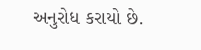અનુરોધ કરાયો છે.